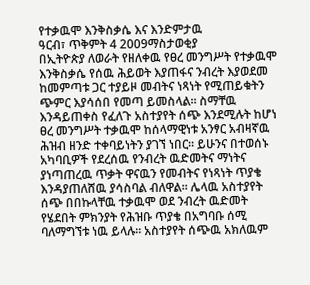የተቃዉሞ እንቅስቃሴ እና እንድምታዉ
ዓርብ፣ ጥቅምት 4 2009ማስታወቂያ
በኢትዮጵያ ለወራት የዘለቀዉ የፀረ መንግሥት የተቃዉሞ እንቅስቃሴ የሰዉ ሕይወት እያጠፋና ንብረት እያወደመ ከመምጣቱ ጋር ተያይዞ መብትና ነጻነት የሚጠይቁትን ጭምር እያሳሰበ የመጣ ይመስላል። ስማቸዉ እንዳይጠቀስ የፈለጉ አስተያየት ሰጭ እንደሚሉት ከሆነ ፀረ መንግሥት ተቃዉሞ ከሰላማዊነቱ አንፃር አብዛኛዉ ሕዝብ ዘንድ ተቀባይነትን ያገኘ ነበር። ይሁንና በተወሰኑ አካባቢዎች የደረሰዉ የንብረት ዉድመትና ማነትና ያነጣጠረዉ ጥቃት ዋናዉን የመብትና የነጻነት ጥያቄ እንዳያጠለሸዉ ያሳስባል ብለዋል። ሌላዉ አስተያየት ሰጭ በበኩላቸዉ ተቃዉሞ ወደ ንብረት ዉድመት የሄደበት ምክንያት የሕዝቡ ጥያቄ በአግባቡ ሰሚ ባለማግኘቱ ነዉ ይላሉ። አስተያየት ሰጭዉ አክለዉም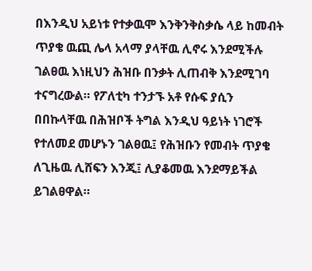በእንዲህ አይነቱ የተቃዉሞ እንቅንቅስቃሴ ላይ ከመብት ጥያቄ ዉጪ ሌላ አላማ ያላቸዉ ሊኖሩ እንደሚችሉ ገልፀዉ እነዚህን ሕዝቡ በንቃት ሊጠብቅ እንደሚገባ ተናግረውል። የፖለቲካ ተንታኙ አቶ የሱፍ ያሲን በበኩላቸዉ በሕዝቦች ትግል እንዲህ ዓይነት ነገሮች የተለመደ መሆኑን ገልፀዉ፤ የሕዝቡን የመብት ጥያቄ ለጊዜዉ ሊሸፍን እንጂ፤ ሊያቆመዉ እንደማይችል ይገልፀዋል።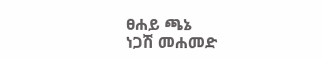ፀሐይ ጫኔ
ነጋሽ መሐመድ